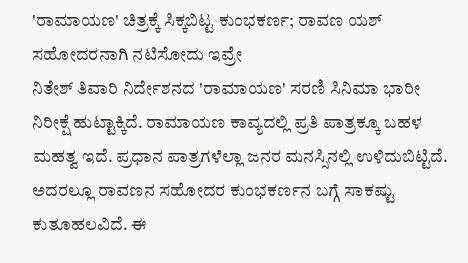'ರಾಮಾಯಣ' ಚಿತ್ರಕ್ಕೆ ಸಿಕ್ಕಬಿಟ್ಟ ಕುಂಭಕರ್ಣ; ರಾವಣ ಯಶ್ ಸಹೋದರನಾಗಿ ನಟಿಸೋದು ಇವ್ರೇ
ನಿತೇಶ್ ತಿವಾರಿ ನಿರ್ದೇಶನದ 'ರಾಮಾಯಣ' ಸರಣಿ ಸಿನಿಮಾ ಭಾರೀ ನಿರೀಕ್ಷೆ ಹುಟ್ಟಾಕ್ಕಿದೆ. ರಾಮಾಯಣ ಕಾವ್ಯದಲ್ಲಿ ಪ್ರತಿ ಪಾತ್ರಕ್ಕೂ ಬಹಳ ಮಹತ್ವ ಇದೆ. ಪ್ರಧಾನ ಪಾತ್ರಗಳೆಲ್ಲಾ ಜನರ ಮನಸ್ಸಿನಲ್ಲಿ ಉಳಿದುಬಿಟ್ಟಿದೆ. ಅದರಲ್ಲೂ ರಾವಣನ ಸಹೋದರ ಕುಂಭಕರ್ಣನ ಬಗ್ಗೆ ಸಾಕಷ್ಟು ಕುತೂಹಲವಿದೆ. ಈ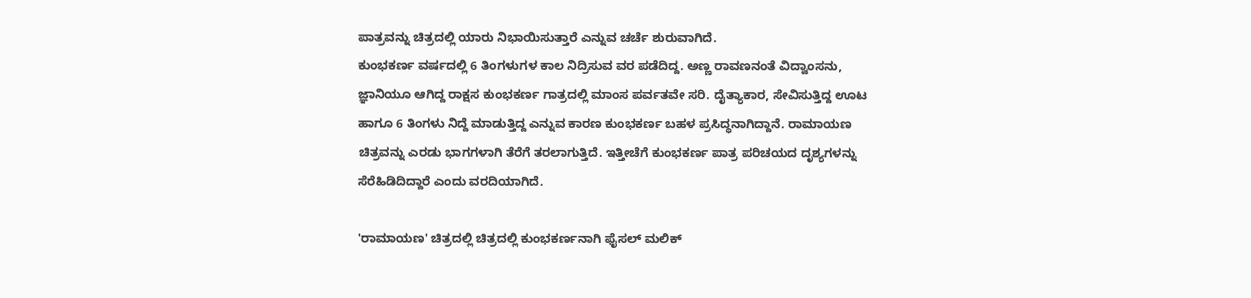ಪಾತ್ರವನ್ನು ಚಿತ್ರದಲ್ಲಿ ಯಾರು ನಿಭಾಯಿಸುತ್ತಾರೆ ಎನ್ನುವ ಚರ್ಚೆ ಶುರುವಾಗಿದೆ.
ಕುಂಭಕರ್ಣ ವರ್ಷದಲ್ಲಿ 6 ತಿಂಗಳುಗಳ ಕಾಲ ನಿದ್ರಿಸುವ ವರ ಪಡೆದಿದ್ದ. ಅಣ್ಣ ರಾವಣನಂತೆ ವಿದ್ವಾಂಸನು, ಜ್ಞಾನಿಯೂ ಆಗಿದ್ದ ರಾಕ್ಷಸ ಕುಂಭಕರ್ಣ ಗಾತ್ರದಲ್ಲಿ ಮಾಂಸ ಪರ್ವತವೇ ಸರಿ. ದೈತ್ಯಾಕಾರ, ಸೇವಿಸುತ್ತಿದ್ದ ಊಟ ಹಾಗೂ 6 ತಿಂಗಳು ನಿದ್ದೆ ಮಾಡುತ್ತಿದ್ದ ಎನ್ನುವ ಕಾರಣ ಕುಂಭಕರ್ಣ ಬಹಳ ಪ್ರಸಿದ್ಧನಾಗಿದ್ದಾನೆ. ರಾಮಾಯಣ ಚಿತ್ರವನ್ನು ಎರಡು ಭಾಗಗಳಾಗಿ ತೆರೆಗೆ ತರಲಾಗುತ್ತಿದೆ. ಇತ್ತೀಚೆಗೆ ಕುಂಭಕರ್ಣ ಪಾತ್ರ ಪರಿಚಯದ ದೃಶ್ಯಗಳನ್ನು ಸೆರೆಹಿಡಿದಿದ್ದಾರೆ ಎಂದು ವರದಿಯಾಗಿದೆ.

'ರಾಮಾಯಣ' ಚಿತ್ರದಲ್ಲಿ ಚಿತ್ರದಲ್ಲಿ ಕುಂಭಕರ್ಣನಾಗಿ ಫೈಸಲ್ ಮಲಿಕ್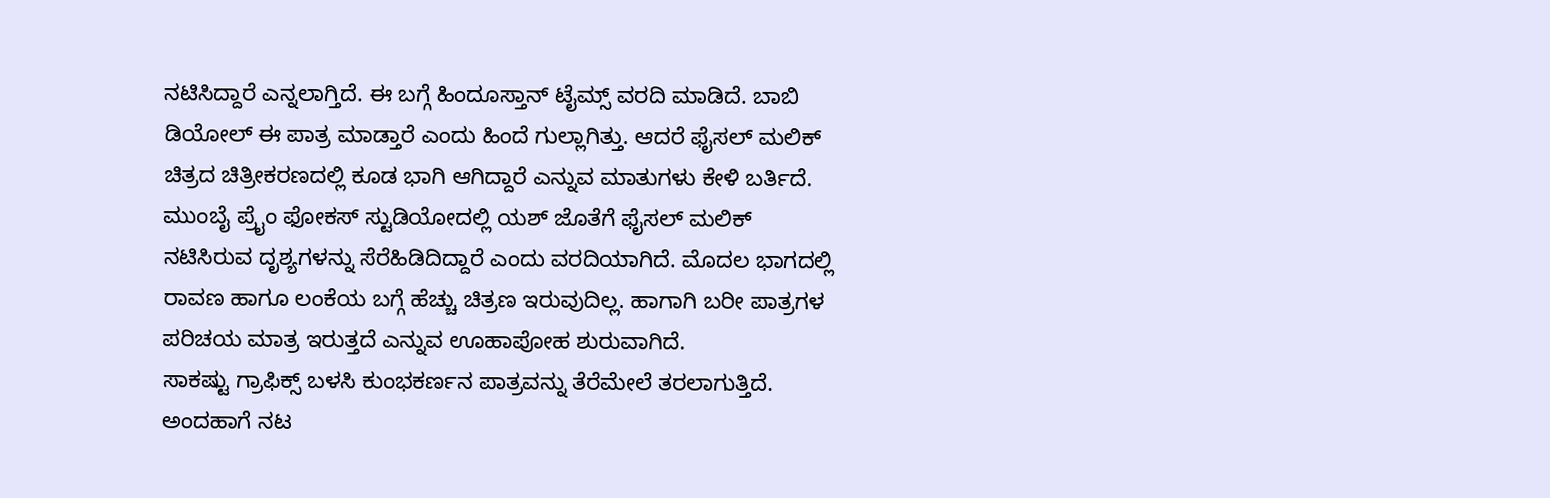ನಟಿಸಿದ್ದಾರೆ ಎನ್ನಲಾಗ್ತಿದೆ. ಈ ಬಗ್ಗೆ ಹಿಂದೂಸ್ತಾನ್ ಟೈಮ್ಸ್ ವರದಿ ಮಾಡಿದೆ. ಬಾಬಿ ಡಿಯೋಲ್ ಈ ಪಾತ್ರ ಮಾಡ್ತಾರೆ ಎಂದು ಹಿಂದೆ ಗುಲ್ಲಾಗಿತ್ತು. ಆದರೆ ಫೈಸಲ್ ಮಲಿಕ್ ಚಿತ್ರದ ಚಿತ್ರೀಕರಣದಲ್ಲಿ ಕೂಡ ಭಾಗಿ ಆಗಿದ್ದಾರೆ ಎನ್ನುವ ಮಾತುಗಳು ಕೇಳಿ ಬರ್ತಿದೆ. ಮುಂಬೈ ಪ್ರೈಂ ಫೋಕಸ್ ಸ್ಟುಡಿಯೋದಲ್ಲಿ ಯಶ್ ಜೊತೆಗೆ ಫೈಸಲ್ ಮಲಿಕ್ ನಟಿಸಿರುವ ದೃಶ್ಯಗಳನ್ನು ಸೆರೆಹಿಡಿದಿದ್ದಾರೆ ಎಂದು ವರದಿಯಾಗಿದೆ. ಮೊದಲ ಭಾಗದಲ್ಲಿ ರಾವಣ ಹಾಗೂ ಲಂಕೆಯ ಬಗ್ಗೆ ಹೆಚ್ಚು ಚಿತ್ರಣ ಇರುವುದಿಲ್ಲ. ಹಾಗಾಗಿ ಬರೀ ಪಾತ್ರಗಳ ಪರಿಚಯ ಮಾತ್ರ ಇರುತ್ತದೆ ಎನ್ನುವ ಊಹಾಪೋಹ ಶುರುವಾಗಿದೆ.
ಸಾಕಷ್ಟು ಗ್ರಾಫಿಕ್ಸ್ ಬಳಸಿ ಕುಂಭಕರ್ಣನ ಪಾತ್ರವನ್ನು ತೆರೆಮೇಲೆ ತರಲಾಗುತ್ತಿದೆ. ಅಂದಹಾಗೆ ನಟ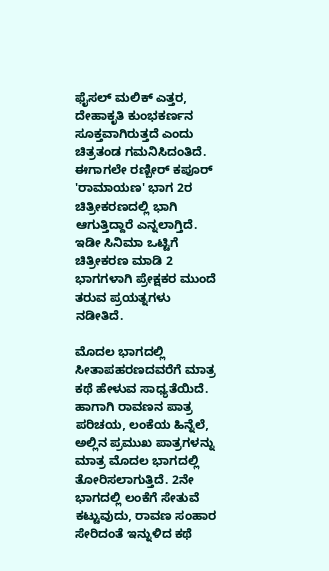ಫೈಸಲ್ ಮಲಿಕ್ ಎತ್ತರ, ದೇಹಾಕೃತಿ ಕುಂಭಕರ್ಣನ ಸೂಕ್ತವಾಗಿರುತ್ತದೆ ಎಂದು ಚಿತ್ರತಂಡ ಗಮನಿಸಿದಂತಿದೆ. ಈಗಾಗಲೇ ರಣ್ಬೀರ್ ಕಪೂರ್ 'ರಾಮಾಯಣ' ಭಾಗ 2ರ ಚಿತ್ರೀಕರಣದಲ್ಲಿ ಭಾಗಿ ಆಗುತ್ತಿದ್ದಾರೆ ಎನ್ನಲಾಗ್ತಿದೆ. ಇಡೀ ಸಿನಿಮಾ ಒಟ್ಟಿಗೆ ಚಿತ್ರೀಕರಣ ಮಾಡಿ 2 ಭಾಗಗಳಾಗಿ ಪ್ರೇಕ್ಷಕರ ಮುಂದೆ ತರುವ ಪ್ರಯತ್ನಗಳು ನಡೀತಿದೆ.

ಮೊದಲ ಭಾಗದಲ್ಲಿ ಸೀತಾಪಹರಣದವರೆಗೆ ಮಾತ್ರ ಕಥೆ ಹೇಳುವ ಸಾಧ್ಯತೆಯಿದೆ. ಹಾಗಾಗಿ ರಾವಣನ ಪಾತ್ರ ಪರಿಚಯ, ಲಂಕೆಯ ಹಿನ್ನೆಲೆ, ಅಲ್ಲಿನ ಪ್ರಮುಖ ಪಾತ್ರಗಳನ್ನು ಮಾತ್ರ ಮೊದಲ ಭಾಗದಲ್ಲಿ ತೋರಿಸಲಾಗುತ್ತಿದೆ. 2ನೇ ಭಾಗದಲ್ಲಿ ಲಂಕೆಗೆ ಸೇತುವೆ ಕಟ್ಟುವುದು, ರಾವಣ ಸಂಹಾರ ಸೇರಿದಂತೆ ಇನ್ನುಳಿದ ಕಥೆ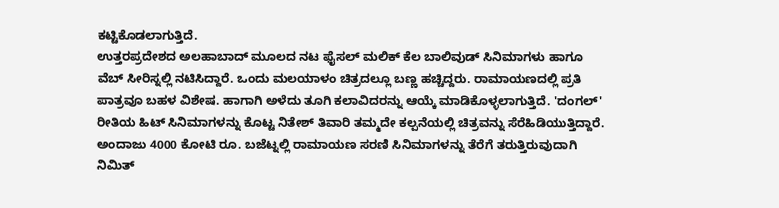ಕಟ್ಟಿಕೊಡಲಾಗುತ್ತಿದೆ.
ಉತ್ತರಪ್ರದೇಶದ ಅಲಹಾಬಾದ್ ಮೂಲದ ನಟ ಫೈಸಲ್ ಮಲಿಕ್ ಕೆಲ ಬಾಲಿವುಡ್ ಸಿನಿಮಾಗಳು ಹಾಗೂ ವೆಬ್ ಸೀರಿಸ್ನಲ್ಲಿ ನಟಿಸಿದ್ದಾರೆ. ಒಂದು ಮಲಯಾಳಂ ಚಿತ್ರದಲ್ಲೂ ಬಣ್ಣ ಹಚ್ಚಿದ್ದರು. ರಾಮಾಯಣದಲ್ಲಿ ಪ್ರತಿ ಪಾತ್ರವೂ ಬಹಳ ವಿಶೇಷ. ಹಾಗಾಗಿ ಅಳೆದು ತೂಗಿ ಕಲಾವಿದರನ್ನು ಆಯ್ಕೆ ಮಾಡಿಕೊಳ್ಳಲಾಗುತ್ತಿದೆ. 'ದಂಗಲ್' ರೀತಿಯ ಹಿಟ್ ಸಿನಿಮಾಗಳನ್ನು ಕೊಟ್ಟ ನಿತೇಶ್ ತಿವಾರಿ ತಮ್ಮದೇ ಕಲ್ಪನೆಯಲ್ಲಿ ಚಿತ್ರವನ್ನು ಸೆರೆಹಿಡಿಯುತ್ತಿದ್ದಾರೆ.
ಅಂದಾಜು 4000 ಕೋಟಿ ರೂ. ಬಜೆಟ್ನಲ್ಲಿ ರಾಮಾಯಣ ಸರಣಿ ಸಿನಿಮಾಗಳನ್ನು ತೆರೆಗೆ ತರುತ್ತಿರುವುದಾಗಿ ನಿಮಿತ್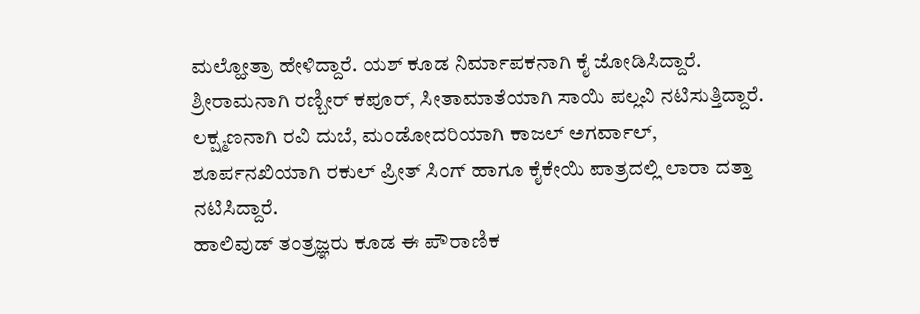ಮಲ್ಹೋತ್ರಾ ಹೇಳಿದ್ದಾರೆ. ಯಶ್ ಕೂಡ ನಿರ್ಮಾಪಕನಾಗಿ ಕೈ ಜೋಡಿಸಿದ್ದಾರೆ. ಶ್ರೀರಾಮನಾಗಿ ರಣ್ಬೀರ್ ಕಪೂರ್, ಸೀತಾಮಾತೆಯಾಗಿ ಸಾಯಿ ಪಲ್ಲವಿ ನಟಿಸುತ್ತಿದ್ದಾರೆ. ಲಕ್ಷ್ಮಣನಾಗಿ ರವಿ ದುಬೆ, ಮಂಡೋದರಿಯಾಗಿ ಕಾಜಲ್ ಅಗರ್ವಾಲ್, ಶೂರ್ಪನಖಿಯಾಗಿ ರಕುಲ್ ಪ್ರೀತ್ ಸಿಂಗ್ ಹಾಗೂ ಕೈಕೇಯಿ ಪಾತ್ರದಲ್ಲಿ ಲಾರಾ ದತ್ತಾ ನಟಿಸಿದ್ದಾರೆ.
ಹಾಲಿವುಡ್ ತಂತ್ರಜ್ಞರು ಕೂಡ ಈ ಪೌರಾಣಿಕ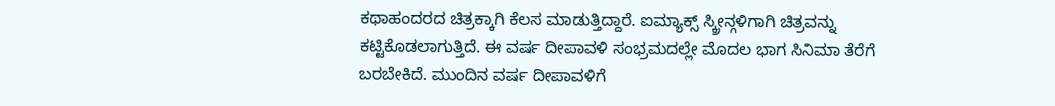ಕಥಾಹಂದರದ ಚಿತ್ರಕ್ಕಾಗಿ ಕೆಲಸ ಮಾಡುತ್ತಿದ್ದಾರೆ. ಐಮ್ಯಾಕ್ಸ್ ಸ್ಕ್ರೀನ್ಗಳಿಗಾಗಿ ಚಿತ್ರವನ್ನು ಕಟ್ಟಿಕೊಡಲಾಗುತ್ತಿದೆ. ಈ ವರ್ಷ ದೀಪಾವಳಿ ಸಂಭ್ರಮದಲ್ಲೇ ಮೊದಲ ಭಾಗ ಸಿನಿಮಾ ತೆರೆಗೆ ಬರಬೇಕಿದೆ. ಮುಂದಿನ ವರ್ಷ ದೀಪಾವಳಿಗೆ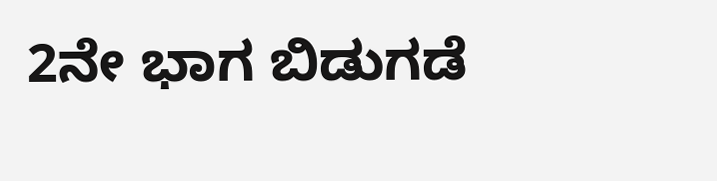2ನೇ ಭಾಗ ಬಿಡುಗಡೆ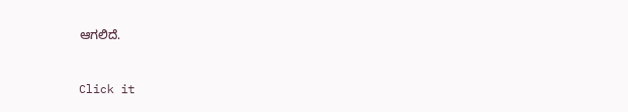ಆಗಲಿದೆ.


Click it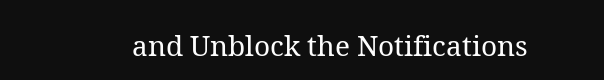and Unblock the Notifications